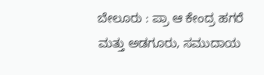ಬೇಲೂರು : ಪ್ರಾ ಆ ಕೇಂದ್ರ ಹಗರೆ ಮತ್ತು ಅಡಗೂರು, ಸಮುದಾಯ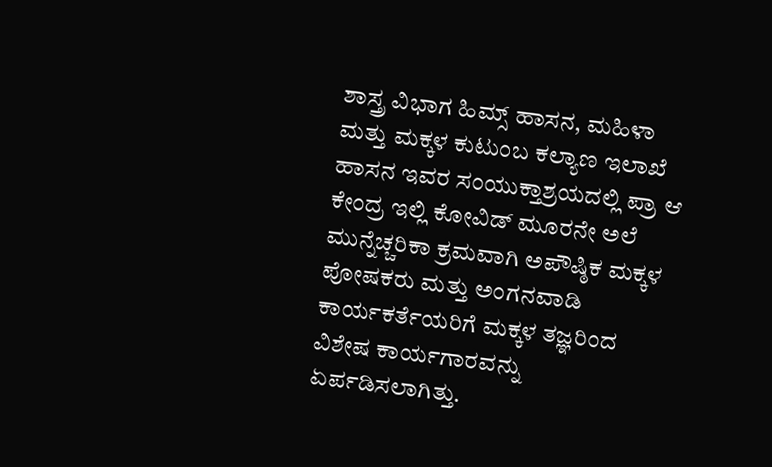ಶಾಸ್ತ್ರ ವಿಭಾಗ ಹಿಮ್ಸ್ ಹಾಸನ, ಮಹಿಳಾ ಮತ್ತು ಮಕ್ಕಳ ಕುಟುಂಬ ಕಲ್ಯಾಣ ಇಲಾಖೆ ಹಾಸನ ಇವರ ಸಂಯುಕ್ತಾಶ್ರಯದಲ್ಲಿ ಪ್ರಾ ಆ ಕೇಂದ್ರ ಇಲ್ಲಿ ಕೋವಿಡ್ ಮೂರನೇ ಅಲೆ ಮುನ್ನೆಚ್ಚರಿಕಾ ಕ್ರಮವಾಗಿ ಅಪೌಷ್ಠಿಕ ಮಕ್ಕಳ ಪೋಷಕರು ಮತ್ತು ಅಂಗನವಾಡಿ ಕಾರ್ಯಕರ್ತೆಯರಿಗೆ ಮಕ್ಕಳ ತಜ್ಞರಿಂದ ವಿಶೇಷ ಕಾರ್ಯಗಾರವನ್ನು ಏರ್ಪಡಿಸಲಾಗಿತ್ತು.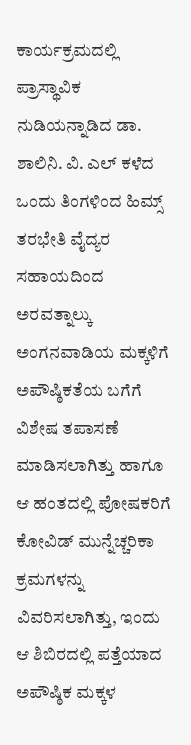ಕಾರ್ಯಕ್ರಮದಲ್ಲಿ ಪ್ರಾಸ್ಥಾವಿಕ ನುಡಿಯನ್ನಾಡಿದ ಡಾ. ಶಾಲಿನಿ. ವಿ. ಎಲ್ ಕಳೆದ ಒಂದು ತಿಂಗಳಿಂದ ಹಿಮ್ಸ್ ತರಭೇತಿ ವೈದ್ಯರ ಸಹಾಯದಿಂದ ಅರವತ್ನಾಲ್ಕು ಅಂಗನವಾಡಿಯ ಮಕ್ಕಳಿಗೆ ಅಪೌಷ್ಠಿಕತೆಯ ಬಗೆಗೆ ವಿಶೇಷ ತಪಾಸಣೆ ಮಾಡಿಸಲಾಗಿತ್ತು ಹಾಗೂ ಆ ಹಂತದಲ್ಲಿ ಪೋಷಕರಿಗೆ ಕೋವಿಡ್ ಮುನ್ನೆಚ್ಚರಿಕಾ ಕ್ರಮಗಳನ್ನು ವಿವರಿಸಲಾಗಿತ್ತು, ಇಂದು ಆ ಶಿಬಿರದಲ್ಲಿ ಪತ್ತೆಯಾದ ಅಪೌಷ್ಠಿಕ ಮಕ್ಕಳ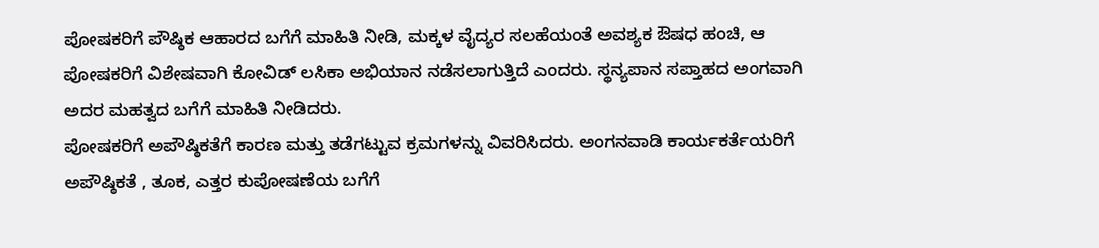ಪೋಷಕರಿಗೆ ಪೌಷ್ಠಿಕ ಆಹಾರದ ಬಗೆಗೆ ಮಾಹಿತಿ ನೀಡಿ, ಮಕ್ಕಳ ವೈದ್ಯರ ಸಲಹೆಯಂತೆ ಅವಶ್ಯಕ ಔಷಧ ಹಂಚಿ, ಆ ಪೋಷಕರಿಗೆ ವಿಶೇಷವಾಗಿ ಕೋವಿಡ್ ಲಸಿಕಾ ಅಭಿಯಾನ ನಡೆಸಲಾಗುತ್ತಿದೆ ಎಂದರು. ಸ್ಥನ್ಯಪಾನ ಸಪ್ತಾಹದ ಅಂಗವಾಗಿ ಅದರ ಮಹತ್ವದ ಬಗೆಗೆ ಮಾಹಿತಿ ನೀಡಿದರು.
ಪೋಷಕರಿಗೆ ಅಪೌಷ್ಠಿಕತೆಗೆ ಕಾರಣ ಮತ್ತು ತಡೆಗಟ್ಟುವ ಕ್ರಮಗಳನ್ನು ವಿವರಿಸಿದರು. ಅಂಗನವಾಡಿ ಕಾರ್ಯಕರ್ತೆಯರಿಗೆ ಅಪೌಷ್ಠಿಕತೆ , ತೂಕ, ಎತ್ತರ ಕುಪೋಷಣೆಯ ಬಗೆಗೆ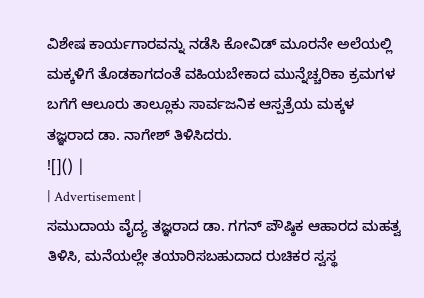ವಿಶೇಷ ಕಾರ್ಯಗಾರವನ್ನು ನಡೆಸಿ ಕೋವಿಡ್ ಮೂರನೇ ಅಲೆಯಲ್ಲಿ ಮಕ್ಕಳಿಗೆ ತೊಡಕಾಗದಂತೆ ವಹಿಯಬೇಕಾದ ಮುನ್ನೆಚ್ಚರಿಕಾ ಕ್ರಮಗಳ ಬಗೆಗೆ ಆಲೂರು ತಾಲ್ಲೂಕು ಸಾರ್ವಜನಿಕ ಆಸ್ಪತ್ರೆಯ ಮಕ್ಕಳ ತಜ್ಞರಾದ ಡಾ. ನಾಗೇಶ್ ತಿಳಿಸಿದರು.
![]() |
| Advertisement |
ಸಮುದಾಯ ವೈದ್ಯ ತಜ್ಞರಾದ ಡಾ. ಗಗನ್ ಪೌಷ್ಠಿಕ ಆಹಾರದ ಮಹತ್ವ ತಿಳಿಸಿ, ಮನೆಯಲ್ಲೇ ತಯಾರಿಸಬಹುದಾದ ರುಚಿಕರ ಸ್ವಸ್ಥ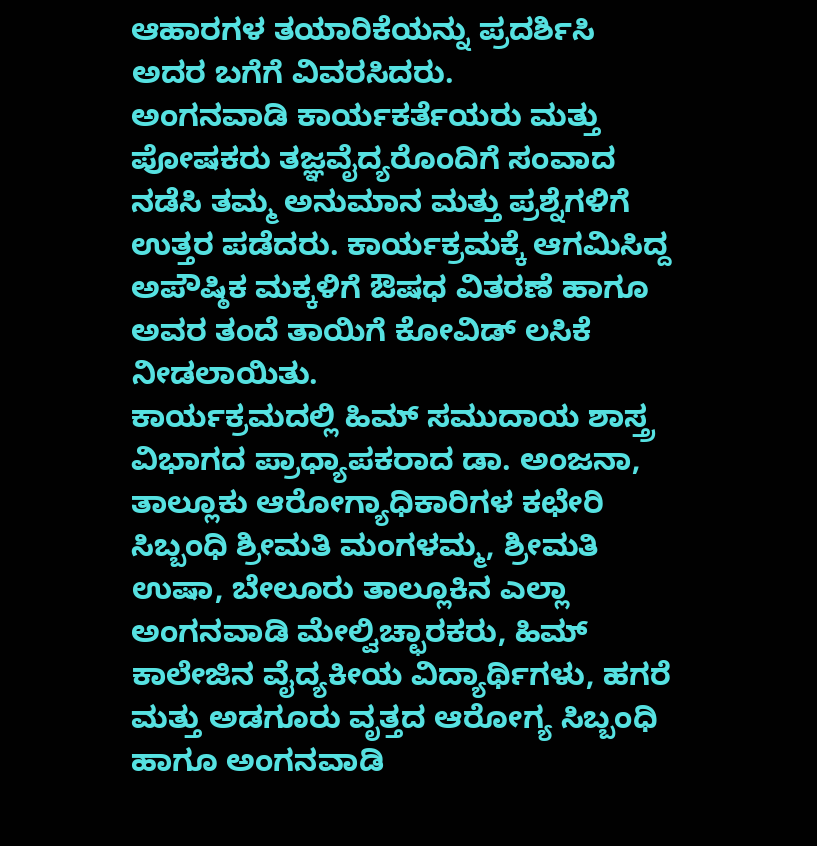ಆಹಾರಗಳ ತಯಾರಿಕೆಯನ್ನು ಪ್ರದರ್ಶಿಸಿ ಅದರ ಬಗೆಗೆ ವಿವರಸಿದರು.
ಅಂಗನವಾಡಿ ಕಾರ್ಯಕರ್ತೆಯರು ಮತ್ತು ಪೋಷಕರು ತಜ್ಞವೈದ್ಯರೊಂದಿಗೆ ಸಂವಾದ ನಡೆಸಿ ತಮ್ಮ ಅನುಮಾನ ಮತ್ತು ಪ್ರಶ್ನೆಗಳಿಗೆ ಉತ್ತರ ಪಡೆದರು. ಕಾರ್ಯಕ್ರಮಕ್ಕೆ ಆಗಮಿಸಿದ್ದ ಅಪೌಷ್ಠಿಕ ಮಕ್ಕಳಿಗೆ ಔಷಧ ವಿತರಣೆ ಹಾಗೂ ಅವರ ತಂದೆ ತಾಯಿಗೆ ಕೋವಿಡ್ ಲಸಿಕೆ ನೀಡಲಾಯಿತು.
ಕಾರ್ಯಕ್ರಮದಲ್ಲಿ ಹಿಮ್ ಸಮುದಾಯ ಶಾಸ್ತ್ರ ವಿಭಾಗದ ಪ್ರಾಧ್ಯಾಪಕರಾದ ಡಾ. ಅಂಜನಾ, ತಾಲ್ಲೂಕು ಆರೋಗ್ಯಾಧಿಕಾರಿಗಳ ಕಛೇರಿ ಸಿಬ್ಬಂಧಿ ಶ್ರೀಮತಿ ಮಂಗಳಮ್ಮ, ಶ್ರೀಮತಿ ಉಷಾ, ಬೇಲೂರು ತಾಲ್ಲೂಕಿನ ಎಲ್ಲಾ ಅಂಗನವಾಡಿ ಮೇಲ್ವಿಚ್ಛಾರಕರು, ಹಿಮ್ ಕಾಲೇಜಿನ ವೈದ್ಯಕೀಯ ವಿದ್ಯಾರ್ಥಿಗಳು, ಹಗರೆ ಮತ್ತು ಅಡಗೂರು ವೃತ್ತದ ಆರೋಗ್ಯ ಸಿಬ್ಬಂಧಿ ಹಾಗೂ ಅಂಗನವಾಡಿ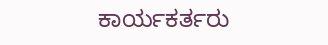ಕಾರ್ಯಕರ್ತರು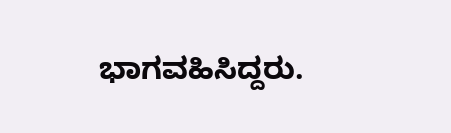ಭಾಗವಹಿಸಿದ್ದರು.